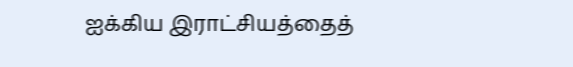ஐக்கிய இராட்சியத்தைத்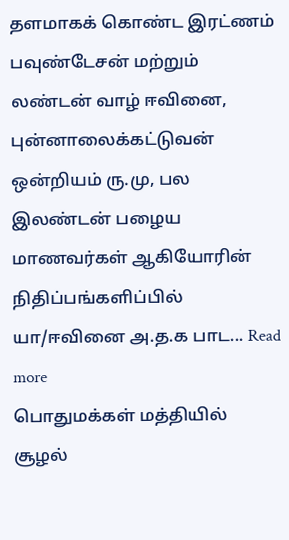தளமாகக் கொண்ட இரட்ணம் பவுண்டேசன் மற்றும் லண்டன் வாழ் ஈவினை, புன்னாலைக்கட்டுவன் ஒன்றியம் ரு.மு, பல இலண்டன் பழைய மாணவர்கள் ஆகியோரின் நிதிப்பங்களிப்பில் யா/ஈவினை அ.த.க பாட... Read more
பொதுமக்கள் மத்தியில் சூழல்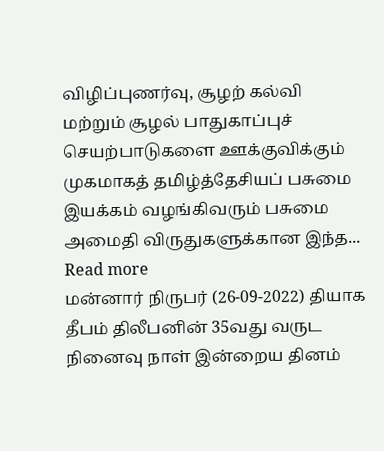விழிப்புணர்வு, சூழற் கல்வி மற்றும் சூழல் பாதுகாப்புச் செயற்பாடுகளை ஊக்குவிக்கும் முகமாகத் தமிழ்த்தேசியப் பசுமை இயக்கம் வழங்கிவரும் பசுமை அமைதி விருதுகளுக்கான இந்த... Read more
மன்னார் நிருபர் (26-09-2022) தியாக தீபம் திலீபனின் 35வது வருட நினைவு நாள் இன்றைய தினம்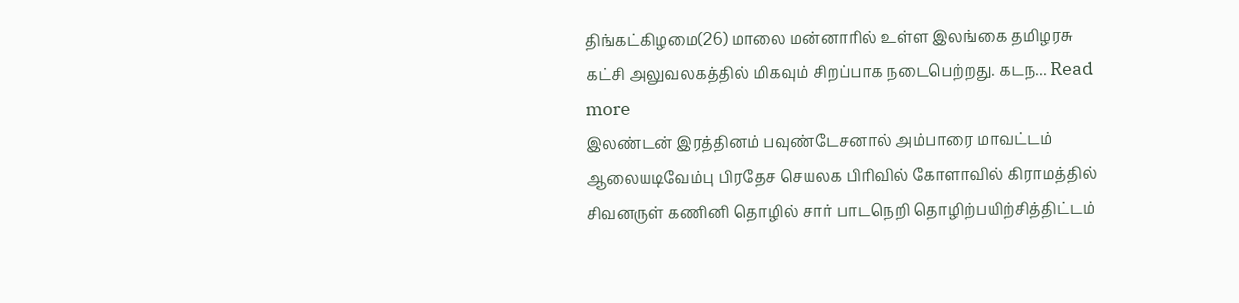திங்கட்கிழமை(26) மாலை மன்னாரில் உள்ள இலங்கை தமிழரசு கட்சி அலுவலகத்தில் மிகவும் சிறப்பாக நடைபெற்றது. கடந... Read more
இலண்டன் இரத்தினம் பவுண்டேசனால் அம்பாரை மாவட்டம் ஆலையடிவேம்பு பிரதேச செயலக பிரிவில் கோளாவில் கிராமத்தில் சிவனருள் கணினி தொழில் சார் பாடநெறி தொழிற்பயிற்சித்திட்டம்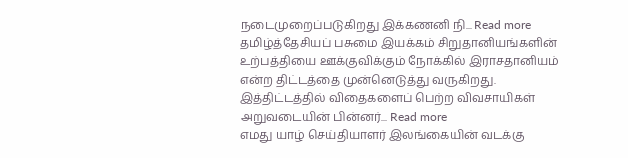நடைமுறைப்படுகிறது இக்கணனி நி... Read more
தமிழ்த்தேசியப் பசுமை இயக்கம் சிறுதானியங்களின் உற்பத்தியை ஊக்குவிக்கும் நோக்கில் இராசதானியம் என்ற திட்டத்தை முன்னெடுத்து வருகிறது. இத்திட்டத்தில் விதைகளைப் பெற்ற விவசாயிகள் அறுவடையின் பின்னர்... Read more
எமது யாழ் செய்தியாளர் இலங்கையின் வடக்கு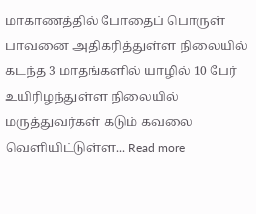மாகாணத்தில் போதைப் பொருள் பாவனை அதிகரித்துள்ள நிலையில் கடந்த 3 மாதங்களில் யாழில் 10 பேர் உயிரிழந்துள்ள நிலையில் மருத்துவர்கள் கடும் கவலை வெளியிட்டுள்ள... Read more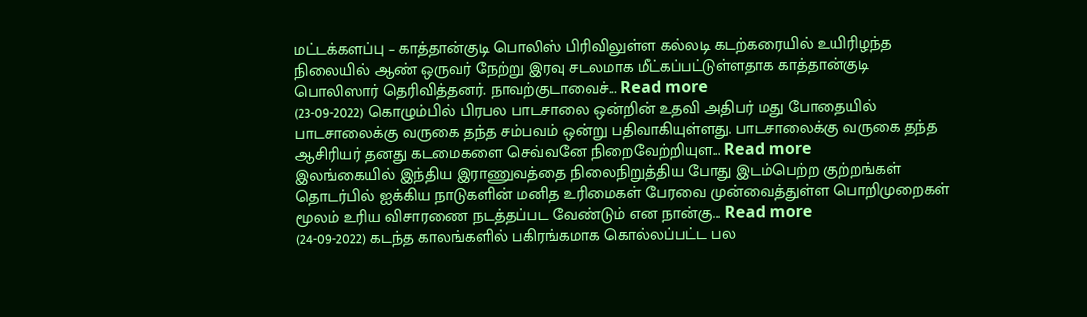மட்டக்களப்பு – காத்தான்குடி பொலிஸ் பிரிவிலுள்ள கல்லடி கடற்கரையில் உயிரிழந்த நிலையில் ஆண் ஒருவர் நேற்று இரவு சடலமாக மீட்கப்பட்டுள்ளதாக காத்தான்குடி பொலிஸார் தெரிவித்தனர். நாவற்குடாவைச்... Read more
(23-09-2022) கொழும்பில் பிரபல பாடசாலை ஒன்றின் உதவி அதிபர் மது போதையில் பாடசாலைக்கு வருகை தந்த சம்பவம் ஒன்று பதிவாகியுள்ளது. பாடசாலைக்கு வருகை தந்த ஆசிரியர் தனது கடமைகளை செவ்வனே நிறைவேற்றியுள... Read more
இலங்கையில் இந்திய இராணுவத்தை நிலைநிறுத்திய போது இடம்பெற்ற குற்றங்கள் தொடர்பில் ஐக்கிய நாடுகளின் மனித உரிமைகள் பேரவை முன்வைத்துள்ள பொறிமுறைகள் மூலம் உரிய விசாரணை நடத்தப்பட வேண்டும் என நான்கு... Read more
(24-09-2022) கடந்த காலங்களில் பகிரங்கமாக கொல்லப்பட்ட பல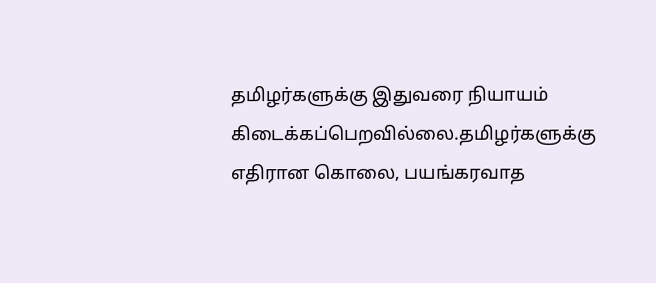தமிழர்களுக்கு இதுவரை நியாயம் கிடைக்கப்பெறவில்லை.தமிழர்களுக்கு எதிரான கொலை, பயங்கரவாத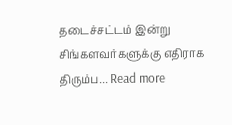தடைச்சட்டம் இன்று சிங்களவர்களுக்கு எதிராக திரும்ப... Read more